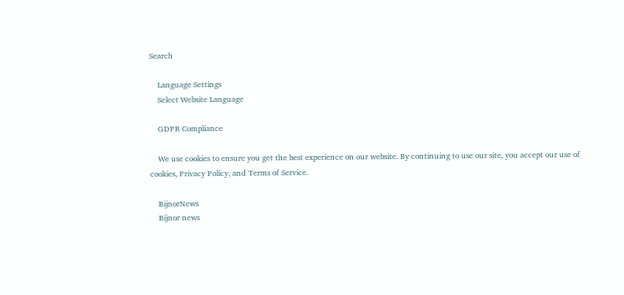Search

    Language Settings
    Select Website Language

    GDPR Compliance

    We use cookies to ensure you get the best experience on our website. By continuing to use our site, you accept our use of cookies, Privacy Policy, and Terms of Service.

    BijnorNews
    Bijnor news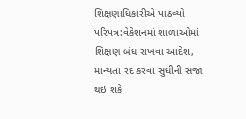શિક્ષણાધિકારીએ પાઠવ્યો પરિપત્ર:વેકેશનમાં શાળાઓમાં શિક્ષણ બંધ રાખવા આદેશ, માન્યતા રદ કરવા સુધીની સજા થઇ શકે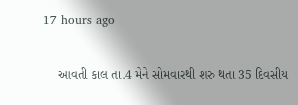17 hours ago

    આવતી કાલ તા.4 મેને સોમવારથી શરુ થતા 35 દિવસીય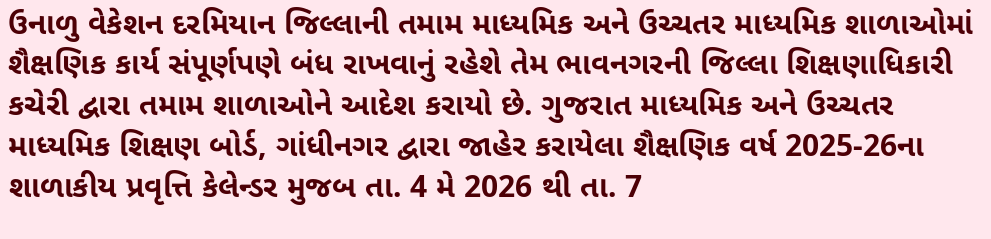ઉનાળુ વેકેશન દરમિયાન જિલ્લાની તમામ માધ્યમિક અને ઉચ્ચતર માધ્યમિક શાળાઓમાં શૈક્ષણિક કાર્ય સંપૂર્ણપણે બંધ રાખવાનું રહેશે તેમ ભાવનગરની જિલ્લા શિક્ષણાધિકારી કચેરી દ્વારા તમામ શાળાઓને આદેશ કરાયો છે. ગુજરાત માધ્યમિક અને ઉચ્ચતર માધ્યમિક શિક્ષણ બોર્ડ, ગાંધીનગર દ્વારા જાહેર કરાયેલા શૈક્ષણિક વર્ષ 2025-26ના શાળાકીય પ્રવૃત્તિ કેલેન્ડર મુજબ તા. 4 મે 2026 થી તા. 7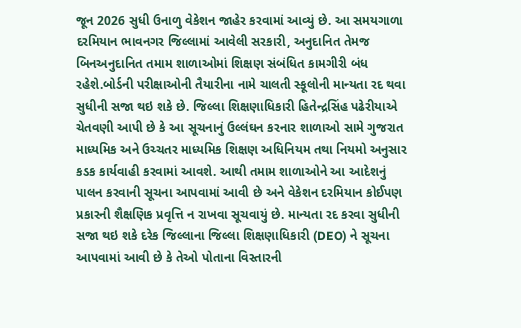જૂન 2026 સુધી ઉનાળુ વેકેશન જાહેર કરવામાં આવ્યું છે. આ સમયગાળા દરમિયાન ભાવનગર જિલ્લામાં આવેલી સરકારી, અનુદાનિત તેમજ બિનઅનુદાનિત તમામ શાળાઓમાં શિક્ષણ સંબંધિત કામગીરી બંધ રહેશે.બોર્ડની પરીક્ષાઓની તૈયારીના નામે ચાલતી સ્કૂલોની માન્યતા રદ થવા સુધીની સજા થઇ શકે છે. જિલ્લા શિક્ષણાધિકારી હિતેન્દ્રસિંહ પઢેરીયાએ ચેતવણી આપી છે કે આ સૂચનાનું ઉલ્લંઘન કરનાર શાળાઓ સામે ગુજરાત માધ્યમિક અને ઉચ્ચતર માધ્યમિક શિક્ષણ અધિનિયમ તથા નિયમો અનુસાર કડક કાર્યવાહી કરવામાં આવશે. આથી તમામ શાળાઓને આ આદેશનું પાલન કરવાની સૂચના આપવામાં આવી છે અને વેકેશન દરમિયાન કોઈપણ પ્રકારની શૈક્ષણિક પ્રવૃત્તિ ન રાખવા સૂચવાયું છે. માન્યતા રદ કરવા સુધીની સજા થઇ શકે દરેક જિલ્લાના જિલ્લા શિક્ષણાધિકારી (DEO) ને સૂચના આપવામાં આવી છે કે તેઓ પોતાના વિસ્તારની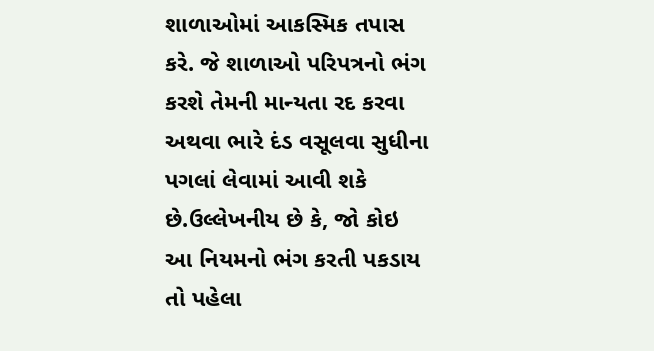શાળાઓમાં આકસ્મિક તપાસ કરે. જે શાળાઓ પરિપત્રનો ભંગ કરશે તેમની માન્યતા રદ કરવા અથવા ભારે દંડ વસૂલવા સુધીના પગલાં લેવામાં આવી શકે છે.ઉલ્લેખનીય છે કે, જો કોઇ આ નિયમનો ભંગ કરતી પકડાય તો પહેલા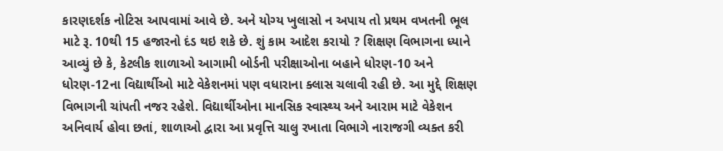કારણદર્શક નોટિસ આપવામાં આવે છે. અને યોગ્ય ખુલાસો ન અપાય તો પ્રથમ વખતની ભૂલ માટે રૂ. 10થી 15 હજારનો દંડ થઇ શકે છે. શું કામ આદેશ કરાયો ? શિક્ષણ વિભાગના ધ્યાને આવ્યું છે કે, કેટલીક શાળાઓ આગામી બોર્ડની પરીક્ષાઓના બહાને ધોરણ-10 અને ધોરણ-12ના વિદ્યાર્થીઓ માટે વેકેશનમાં પણ વધારાના ક્લાસ ચલાવી રહી છે. આ મુદ્દે શિક્ષણ વિભાગની ચાંપતી નજર રહેશે. વિદ્યાર્થીઓના માનસિક સ્વાસ્થ્ય અને આરામ માટે વેકેશન અનિવાર્ય હોવા છતાં, શાળાઓ દ્વારા આ પ્રવૃત્તિ ચાલુ રખાતા વિભાગે નારાજગી વ્યક્ત કરી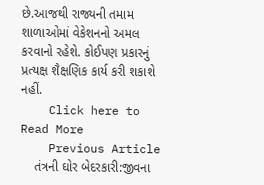છે.આજથી રાજ્યની તમામ શાળાઓમાં વેકેશનનો અમલ કરવાનો રહેશે. કોઈપણ પ્રકારનું પ્રત્યક્ષ શૈક્ષણિક કાર્ય કરી શકાશે નહીં.
    Click here to Read More
    Previous Article
    તંત્રની ઘોર બેદરકારી:જીવના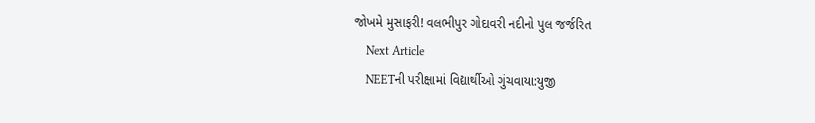જોખમે મુસાફરી! વલભીપુર ગોદાવરી નદીનો પુલ જર્જરિત
    Next Article
    NEETની પરીક્ષામાં વિદ્યાર્થીઓ ગુંચવાયા:યુજી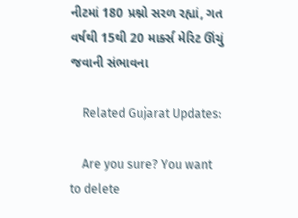નીટમાં 180 પ્રશ્નો સરળ રહ્યાં, ગત વર્ષથી 15થી 20 માર્ક્સ મેરિટ ઊંચું જવાની સંભાવના

    Related Gujarat Updates:

    Are you sure? You want to delete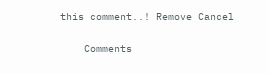this comment..! Remove Cancel

    Comments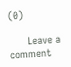(0)

      Leave a comment